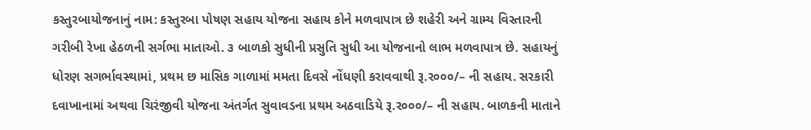કસ્તુરબાયોજનાનું નામ: કસ્તુરબા પોષણ સહાય યોજના સહાય કોને મળવાપાત્ર છે શહેરી અને ગ્રામ્ય વિસ્તારની ગરીબી રેખા હેઠળની સર્ગભા માતાઓ. ૩ બાળકો સુધીની પ્રસુતિ સુધી આ યોજનાનો લાભ મળવાપાત્ર છે. સહાયનું ધોરણ સગર્ભાવસ્થામાં, પ્રથમ છ માસિક ગાળામાં મમતા દિવસે નોંધણી કરાવવાથી રૂ.ર૦૦૦/– ની સહાય. સરકારી દવાખાનામાં અથવા ચિરંજીવી યોજના અંતર્ગત સુવાવડના પ્રથમ અઠવાડિયે રૂ.ર૦૦૦/– ની સહાય. બાળકની માતાને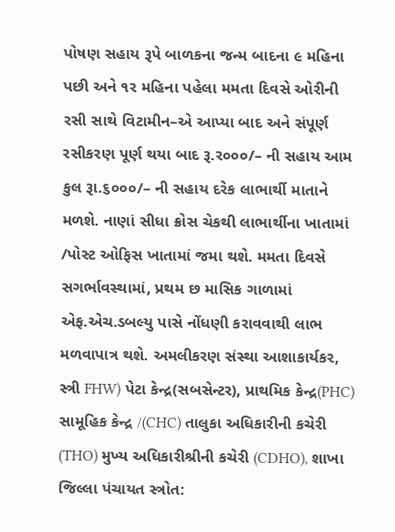પોષણ સહાય રૂપે બાળકના જન્મ બાદના ૯ મહિના પછી અને ૧ર મહિના પહેલા મમતા દિવસે ઓરીની રસી સાથે વિટામીન–એ આપ્યા બાદ અને સંપૂર્ણ રસીકરણ પૂર્ણ થયા બાદ રૂ.ર૦૦૦/– ની સહાય આમ કુલ રૂા.૬૦૦૦/– ની સહાય દરેક લાભાર્થી માતાને મળશે. નાણાં સીધા ક્રોસ ચેકથી લાભાર્થીના ખાતામાં /પોસ્ટ ઓફિસ ખાતામાં જમા થશે. મમતા દિવસે સગર્ભાવસ્થામાં, પ્રથમ છ માસિક ગાળામાં એફ.એચ.ડબલ્યુ પાસે નોંધણી કરાવવાથી લાભ મળવાપાત્ર થશે. અમલીકરણ સંસ્થા આશાકાર્યકર, સ્ત્રી FHW) પેટા કેન્દ્ર(સબસેન્ટર), પ્રાથમિક કેન્દ્ર(PHC) સામૂહિક કેન્દ્ર /(CHC) તાલુકા અધિકારીની કચેરી (THO) મુખ્ય અધિકારીશ્રીની કચેરી (CDHO), શાખા જિલ્લા પંચાયત સ્ત્રોત: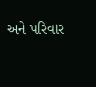અને પરિવાર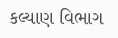કલ્યાણ વિભાગ